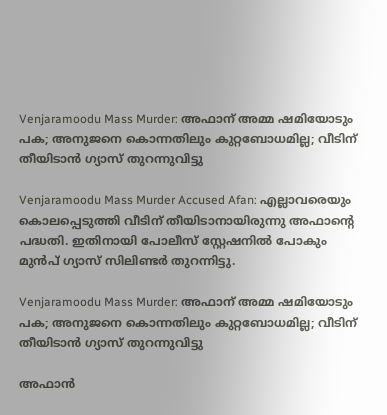Venjaramoodu Mass Murder: അഫാന് അമ്മ ഷമിയോടും പക; അനുജനെ കൊന്നതിലും കുറ്റബോധമില്ല; വീടിന് തീയിടാൻ ഗ്യാസ് തുറന്നുവിട്ടു

Venjaramoodu Mass Murder Accused Afan: എല്ലാവരെയും കൊലപ്പെടുത്തി വീടിന് തീയിടാനായിരുന്നു അഫാന്റെ പദ്ധതി. ഇതിനായി പോലീസ് സ്റ്റേഷനിൽ പോകും മുൻപ് ഗ്യാസ് സിലിണ്ടർ തുറന്നിട്ടു.

Venjaramoodu Mass Murder: അഫാന് അമ്മ ഷമിയോടും പക; അനുജനെ കൊന്നതിലും കുറ്റബോധമില്ല; വീടിന് തീയിടാൻ ഗ്യാസ് തുറന്നുവിട്ടു

അഫാൻ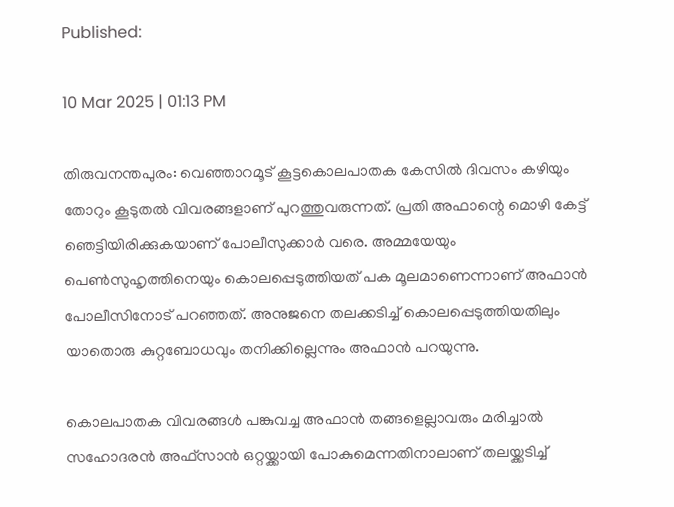Published:

10 Mar 2025 | 01:13 PM

തിരുവനന്തപുരം: വെഞ്ഞാറമൂട് കൂട്ടകൊലപാതക കേസിൽ ദിവസം കഴിയും തോറും കൂടുതൽ വിവരങ്ങളാണ് പുറത്തുവരുന്നത്. പ്രതി അഫാന്റെ മൊഴി കേട്ട് ഞെട്ടിയിരിക്കുകയാണ് പോലീസുക്കാർ വരെ. അമ്മയേയും പെൺസുഹൃത്തിനെയും കൊലപ്പെടുത്തിയത് പക മൂലമാണെന്നാണ് അഫാൻ പോലീസിനോട് പറഞ്ഞത്. അനുജനെ തലക്കടിച്ച് കൊലപ്പെടുത്തിയതിലും യാതൊരു കുറ്റബോധവും തനിക്കില്ലെന്നും അഫാൻ പറയുന്നു.

കൊലപാതക വിവരങ്ങൾ പങ്കുവച്ച അഫാൻ തങ്ങളെല്ലാവരും മരിച്ചാൽ സഹോദരൻ അഫ്സാൻ ഒറ്റയ്ക്കായി പോകുമെന്നതിനാലാണ് തലയ്ക്കടിച്ച്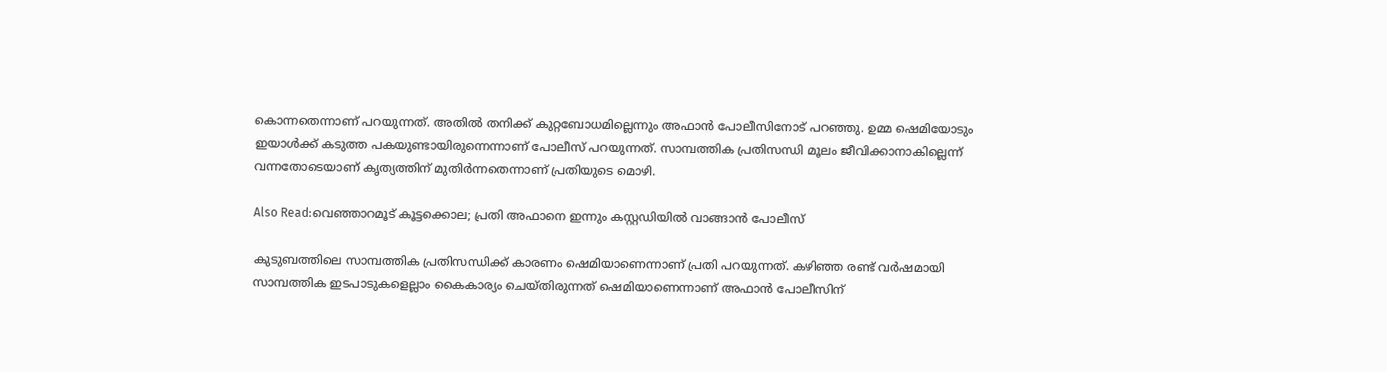കൊന്നതെന്നാണ് പറയുന്നത്. അതിൽ തനിക്ക് കുറ്റബോധമില്ലെന്നും അഫാൻ പോലീസിനോട് പറഞ്ഞു. ഉമ്മ ഷെമിയോടും ഇയാൾക്ക് കടുത്ത പകയുണ്ടായിരുന്നെന്നാണ് പോലീസ് പറയുന്നത്. സാമ്പത്തിക പ്രതിസന്ധി മൂലം ജീവിക്കാനാകില്ലെന്ന് വന്നതോടെയാണ് കൃത്യത്തിന് മുതിർന്നതെന്നാണ് പ്രതിയുടെ മൊഴി.

Also Read:വെഞ്ഞാറമൂട് കൂട്ടക്കൊല; പ്രതി അഫാനെ ഇന്നും കസ്റ്റഡിയിൽ വാങ്ങാൻ പോലീസ്

കുടുബത്തിലെ സാമ്പത്തിക പ്രതിസന്ധിക്ക് കാരണം ഷെമിയാണെന്നാണ് പ്രതി പറയുന്നത്. കഴിഞ്ഞ രണ്ട് വർഷമായി സാമ്പത്തിക ഇടപാടുകളെല്ലാം കൈകാര്യം ചെയ്തിരുന്നത് ഷെമിയാണെന്നാണ് അഫാൻ പോലീസിന്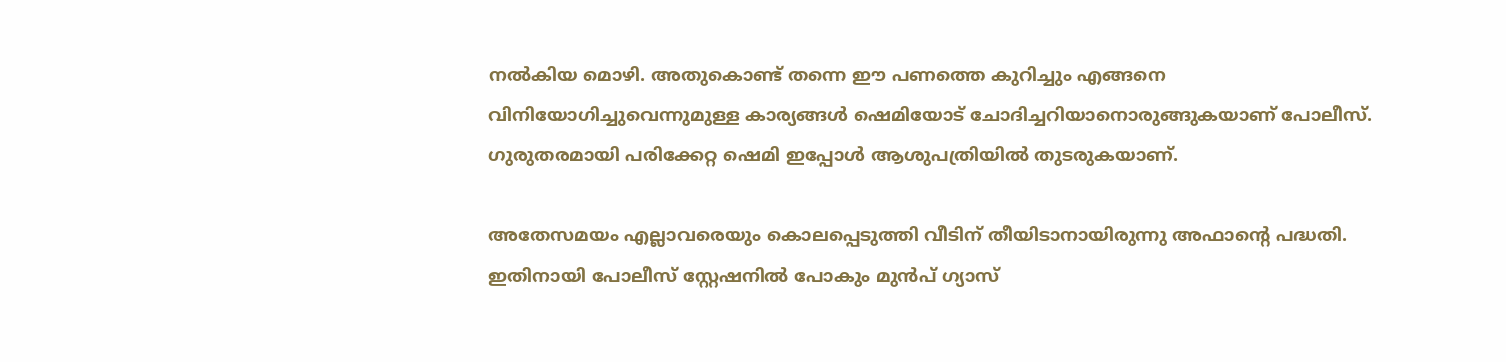നൽകിയ മൊഴി. അതുകൊണ്ട് തന്നെ ഈ പണത്തെ കുറിച്ചും എങ്ങനെ വിനിയോഗിച്ചുവെന്നുമുള്ള കാര്യങ്ങൾ ഷെമിയോട് ചോദിച്ചറിയാനൊരുങ്ങുകയാണ് പോലീസ്. ഗുരുതരമായി പരിക്കേറ്റ ഷെമി ഇപ്പോൾ ആശുപത്രിയിൽ തുടരുകയാണ്.

അതേസമയം എല്ലാവരെയും കൊലപ്പെടുത്തി വീടിന് തീയിടാനായിരുന്നു അഫാന്റെ പദ്ധതി. ഇതിനായി പോലീസ് സ്റ്റേഷനിൽ പോകും മുൻപ് ഗ്യാസ്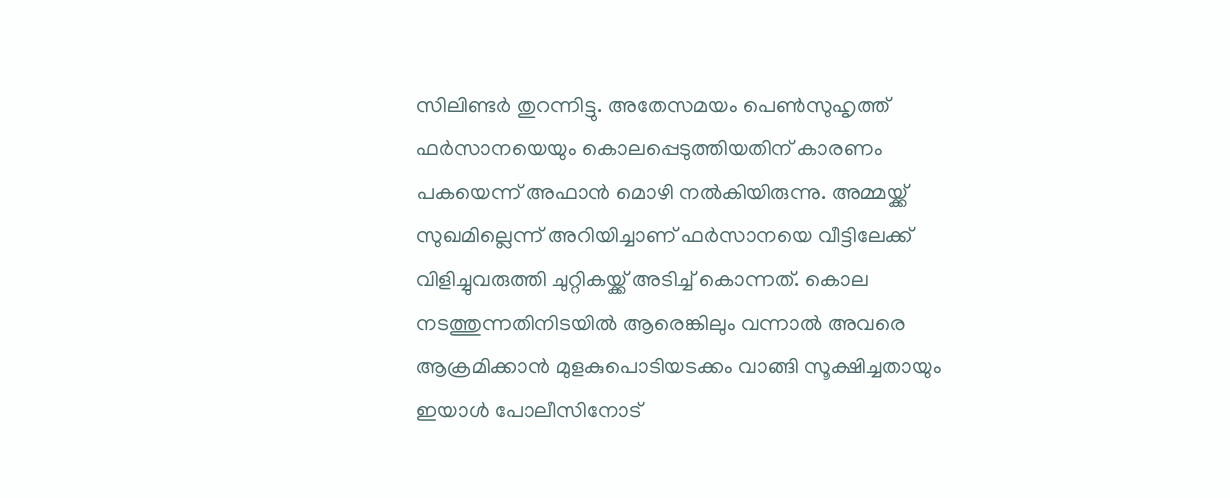സിലിണ്ടർ തുറന്നിട്ടു. അതേസമയം പെൺസുഹൃത്ത് ഫർസാനയെയും കൊലപ്പെടുത്തിയതിന് കാരണം പകയെന്ന് അഫാൻ മൊഴി നൽകിയിരുന്നു. അമ്മയ്ക്ക് സുഖമില്ലെന്ന് അറിയിച്ചാണ് ഫർസാനയെ വീട്ടിലേക്ക് വിളിച്ചുവരുത്തി ചുറ്റികയ്ക്ക് അടിച്ച് കൊന്നത്. കൊല നടത്തുന്നതിനിടയിൽ ആരെങ്കിലും വന്നാൽ അവരെ ആക്രമിക്കാൻ മുളകുപൊടിയടക്കം വാങ്ങി സൂക്ഷിച്ചതായും ഇയാൾ പോലീസിനോട്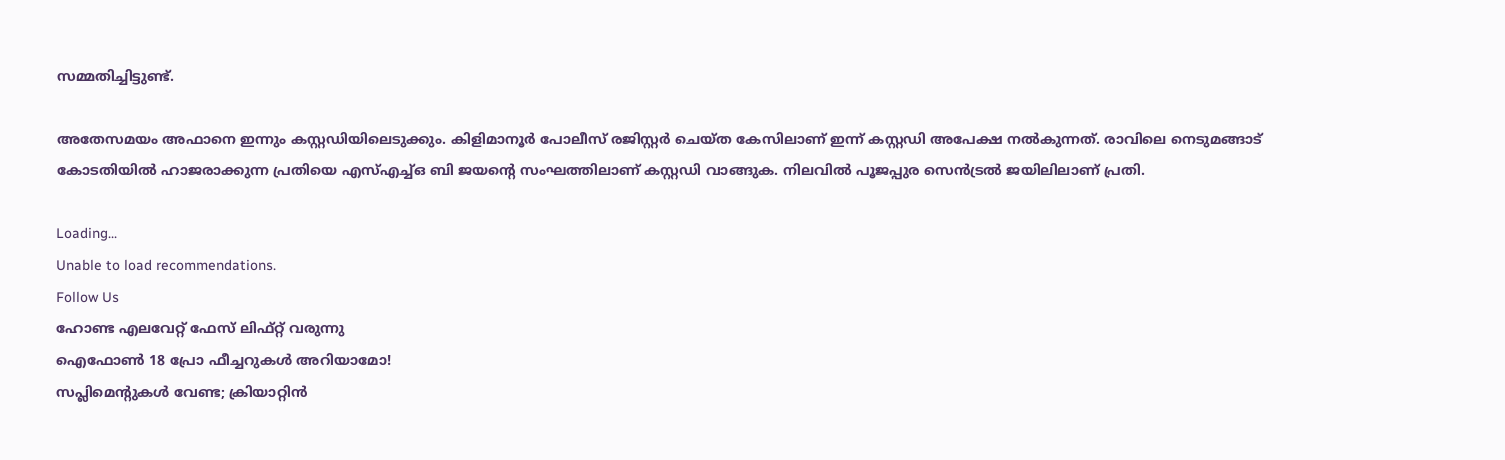സമ്മതിച്ചിട്ടുണ്ട്.

അതേസമയം അഫാനെ ഇന്നും കസ്റ്റഡിയിലെടുക്കും. കിളിമാനൂർ പോലീസ് രജിസ്റ്റർ ചെയ്ത കേസിലാണ് ഇന്ന് കസ്റ്റഡി അപേക്ഷ നൽകുന്നത്. രാവിലെ നെടുമങ്ങാട് കോടതിയിൽ ഹാജരാക്കുന്ന പ്രതിയെ എസ്എച്ച്ഒ ബി ജയന്റെ സംഘത്തിലാണ് കസ്റ്റഡി വാങ്ങുക. നിലവിൽ പൂജപ്പുര സെൻട്രൽ ജയിലിലാണ് പ്രതി.

Loading...
Unable to load recommendations.
Follow Us
ഹോണ്ട എലവേറ്റ് ഫേസ് ലിഫ്റ്റ് വരുന്നു
ഐഫോൺ 18 പ്രോ ഫീച്ചറുകൾ അ‌റിയാമോ!
സപ്ലിമെൻ്റുകൾ വേണ്ട; ക്രിയാറ്റിൻ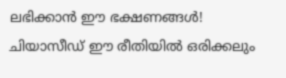ലഭിക്കാൻ ഈ ഭക്ഷണങ്ങൾ!
ചിയാസീഡ് ഈ രീതിയിൽ ഒരിക്കലും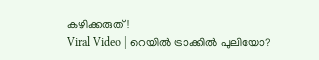കഴിക്കരുത്!
Viral Video | റെയിൽ ട്രാക്കിൽ പുലിയോ?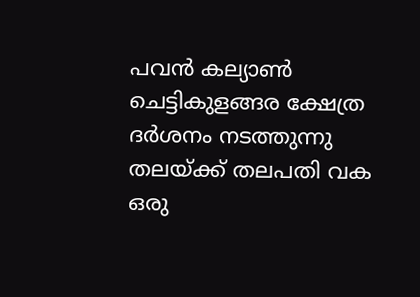പവൻ കല്യാൺ ചെട്ടികുളങ്ങര ക്ഷേത്ര ദർശനം നടത്തുന്നു
തലയ്ക്ക് തലപതി വക ഒരു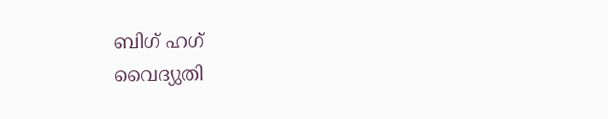ബിഗ് ഹഗ്
വൈദ്യുതി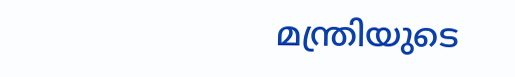മന്ത്രിയുടെ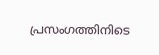പ്രസംഗത്തിനിടെ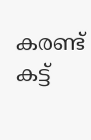കരണ്ട് കട്ട്